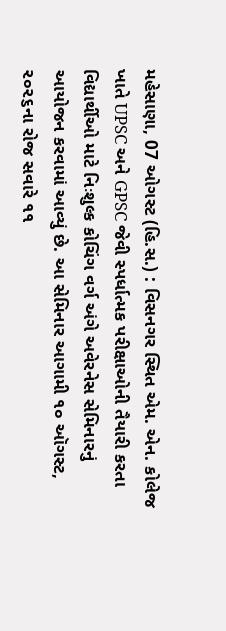મહેસાણા, 07 ઓગસ્ટ (હિ.સ.) : વિસનગર સ્થિત એમ. એન. કોલેજ ખાતે UPSC અને GPSC જેવી સ્પર્ધાત્મક પરીક્ષાઓની તૈયારી કરતા વિદ્યાર્થીઓ માટે નિઃશુલ્ક કોચિંગ વર્ગ અંગે અવેરનેસ સેમિનારનું આયોજન કરવામાં આવ્યું છે. આ સેમિનાર આગામી ૧૦ ઑગસ્ટ, ૨૦૨૬ના રોજ સવારે ૧૧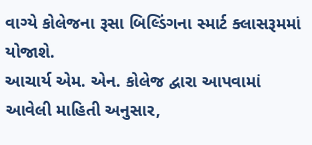વાગ્યે કોલેજના રૂસા બિલ્ડિંગના સ્માર્ટ ક્લાસરૂમમાં યોજાશે.
આચાર્ય એમ. એન. કોલેજ દ્વારા આપવામાં આવેલી માહિતી અનુસાર,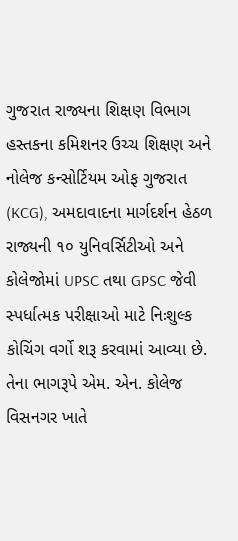ગુજરાત રાજ્યના શિક્ષણ વિભાગ હસ્તકના કમિશનર ઉચ્ચ શિક્ષણ અને નોલેજ કન્સોર્ટિયમ ઓફ ગુજરાત (KCG), અમદાવાદના માર્ગદર્શન હેઠળ રાજ્યની ૧૦ યુનિવર્સિટીઓ અને કોલેજોમાં UPSC તથા GPSC જેવી સ્પર્ધાત્મક પરીક્ષાઓ માટે નિઃશુલ્ક કોચિંગ વર્ગો શરૂ કરવામાં આવ્યા છે. તેના ભાગરૂપે એમ. એન. કોલેજ વિસનગર ખાતે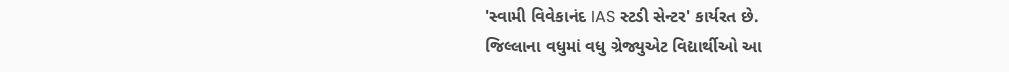'સ્વામી વિવેકાનંદ IAS સ્ટડી સેન્ટર' કાર્યરત છે.
જિલ્લાના વધુમાં વધુ ગ્રેજ્યુએટ વિદ્યાર્થીઓ આ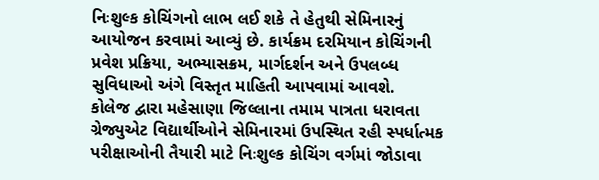નિઃશુલ્ક કોચિંગનો લાભ લઈ શકે તે હેતુથી સેમિનારનું આયોજન કરવામાં આવ્યું છે. કાર્યક્રમ દરમિયાન કોચિંગની પ્રવેશ પ્રક્રિયા, અભ્યાસક્રમ, માર્ગદર્શન અને ઉપલબ્ધ સુવિધાઓ અંગે વિસ્તૃત માહિતી આપવામાં આવશે.
કોલેજ દ્વારા મહેસાણા જિલ્લાના તમામ પાત્રતા ધરાવતા ગ્રેજ્યુએટ વિદ્યાર્થીઓને સેમિનારમાં ઉપસ્થિત રહી સ્પર્ધાત્મક પરીક્ષાઓની તૈયારી માટે નિઃશુલ્ક કોચિંગ વર્ગમાં જોડાવા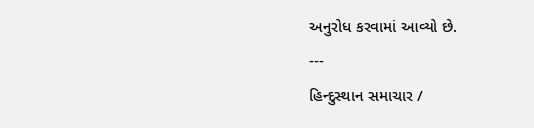અનુરોધ કરવામાં આવ્યો છે.
---
હિન્દુસ્થાન સમાચાર /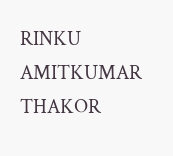RINKU AMITKUMAR THAKOR